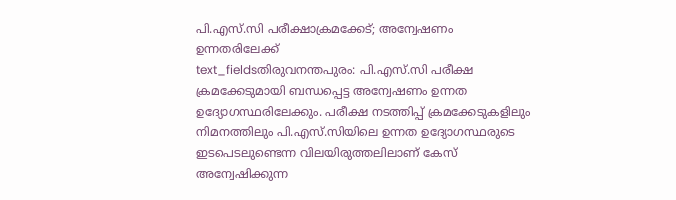പി.എസ്.സി പരീക്ഷാക്രമക്കേട്; അന്വേഷണം ഉന്നതരിലേക്ക്
text_fieldsതിരുവനന്തപുരം: പി.എസ്.സി പരീക്ഷ ക്രമക്കേടുമായി ബന്ധപ്പെട്ട അന്വേഷണം ഉന്നത ഉദ്യോഗസ്ഥരിലേക്കും. പരീക്ഷ നടത്തിപ്പ് ക്രമക്കേടുകളിലും നിമനത്തിലും പി.എസ്.സിയിലെ ഉന്നത ഉദ്യോഗസ്ഥരുടെ ഇടപെടലുണ്ടെന്ന വിലയിരുത്തലിലാണ് കേസ് അന്വേഷിക്കുന്ന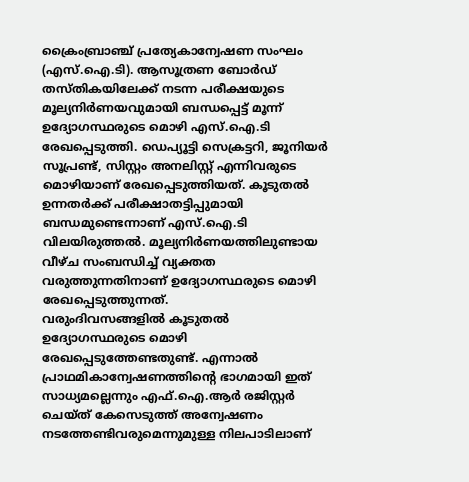ക്രൈംബ്രാഞ്ച് പ്രത്യേകാന്വേഷണ സംഘം (എസ്.ഐ.ടി). ആസൂത്രണ ബോർഡ് തസ്തികയിലേക്ക് നടന്ന പരീക്ഷയുടെ മൂല്യനിർണയവുമായി ബന്ധപ്പെട്ട് മൂന്ന് ഉദ്യോഗസ്ഥരുടെ മൊഴി എസ്.ഐ.ടി രേഖപ്പെടുത്തി. ഡെപ്യൂട്ടി സെക്രട്ടറി, ജൂനിയർ സൂപ്രണ്ട്, സിസ്റ്റം അനലിസ്റ്റ് എന്നിവരുടെ മൊഴിയാണ് രേഖപ്പെടുത്തിയത്. കൂടുതൽ ഉന്നതർക്ക് പരീക്ഷാതട്ടിപ്പുമായി ബന്ധമുണ്ടെന്നാണ് എസ്.ഐ.ടി വിലയിരുത്തൽ. മൂല്യനിർണയത്തിലുണ്ടായ വീഴ്ച സംബന്ധിച്ച് വ്യക്തത വരുത്തുന്നതിനാണ് ഉദ്യോഗസ്ഥരുടെ മൊഴി രേഖപ്പെടുത്തുന്നത്.
വരുംദിവസങ്ങളിൽ കൂടുതൽ ഉദ്യോഗസ്ഥരുടെ മൊഴി രേഖപ്പെടുത്തേണ്ടതുണ്ട്. എന്നാൽ പ്രാഥമികാന്വേഷണത്തിന്റെ ഭാഗമായി ഇത് സാധ്യമല്ലെന്നും എഫ്.ഐ.ആർ രജിസ്റ്റർ ചെയ്ത് കേസെടുത്ത് അന്വേഷണം നടത്തേണ്ടിവരുമെന്നുമുള്ള നിലപാടിലാണ്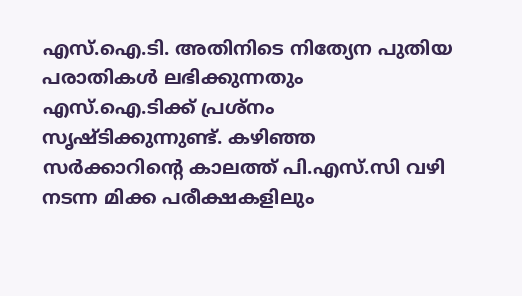എസ്.ഐ.ടി. അതിനിടെ നിത്യേന പുതിയ പരാതികൾ ലഭിക്കുന്നതും എസ്.ഐ.ടിക്ക് പ്രശ്നം സൃഷ്ടിക്കുന്നുണ്ട്. കഴിഞ്ഞ സർക്കാറിന്റെ കാലത്ത് പി.എസ്.സി വഴി നടന്ന മിക്ക പരീക്ഷകളിലും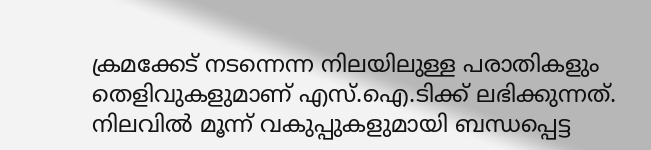ക്രമക്കേട് നടന്നെന്ന നിലയിലുള്ള പരാതികളും തെളിവുകളുമാണ് എസ്.ഐ.ടിക്ക് ലഭിക്കുന്നത്. നിലവിൽ മൂന്ന് വകുപ്പുകളുമായി ബന്ധപ്പെട്ട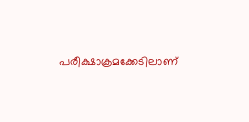പരീക്ഷാക്രമക്കേടിലാണ്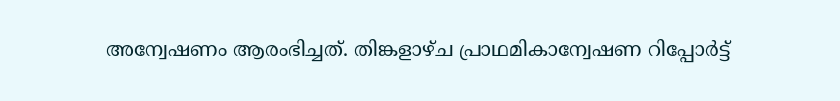അന്വേഷണം ആരംഭിച്ചത്. തിങ്കളാഴ്ച പ്രാഥമികാന്വേഷണ റിപ്പോർട്ട്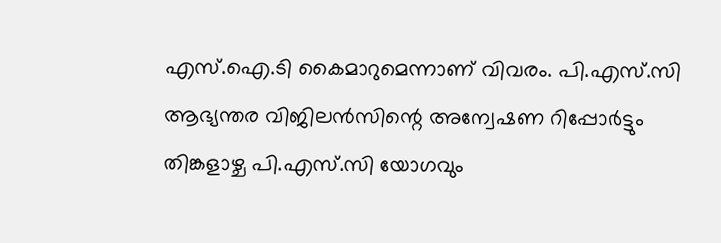എസ്.ഐ.ടി കൈമാറുമെന്നാണ് വിവരം. പി.എസ്.സി ആഭ്യന്തര വിജിലൻസിന്റെ അന്വേഷണ റിപ്പോർട്ടും തിങ്കളാഴ്ച പി.എസ്.സി യോഗവും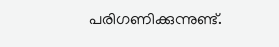പരിഗണിക്കുന്നുണ്ട്.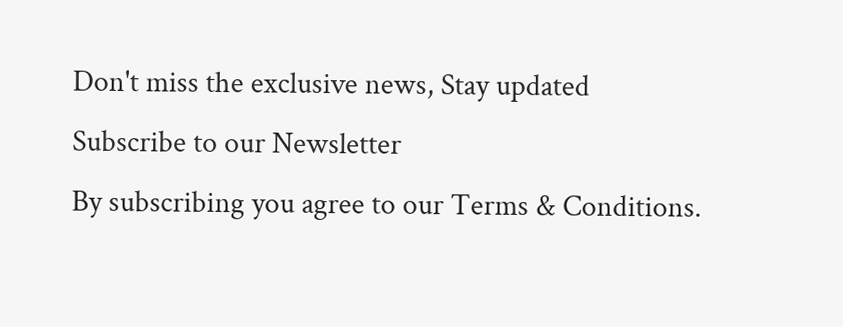Don't miss the exclusive news, Stay updated
Subscribe to our Newsletter
By subscribing you agree to our Terms & Conditions.